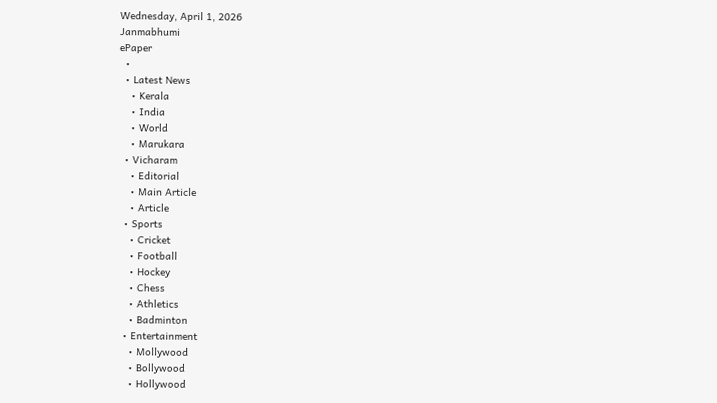Wednesday, April 1, 2026
Janmabhumi
ePaper
  •
  • Latest News
    • Kerala
    • India
    • World
    • Marukara
  • Vicharam
    • Editorial
    • Main Article
    • Article
  • Sports
    • Cricket
    • Football
    • Hockey
    • Chess
    • Athletics
    • Badminton
  • Entertainment
    • Mollywood
    • Bollywood
    • Hollywood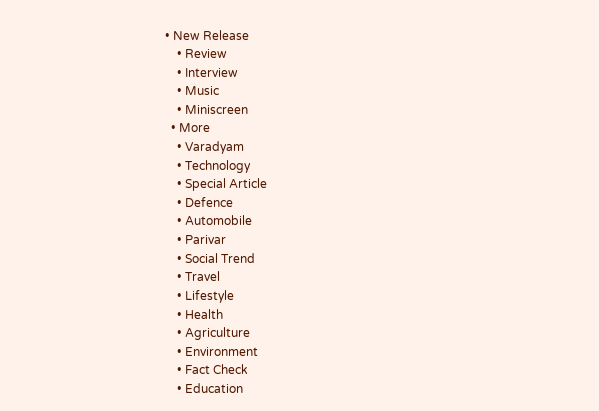• New Release
    • Review
    • Interview
    • Music
    • Miniscreen
  • More
    • Varadyam
    • Technology
    • Special Article
    • Defence
    • Automobile
    • Parivar
    • Social Trend
    • Travel
    • Lifestyle
    • Health
    • Agriculture
    • Environment
    • Fact Check
    • Education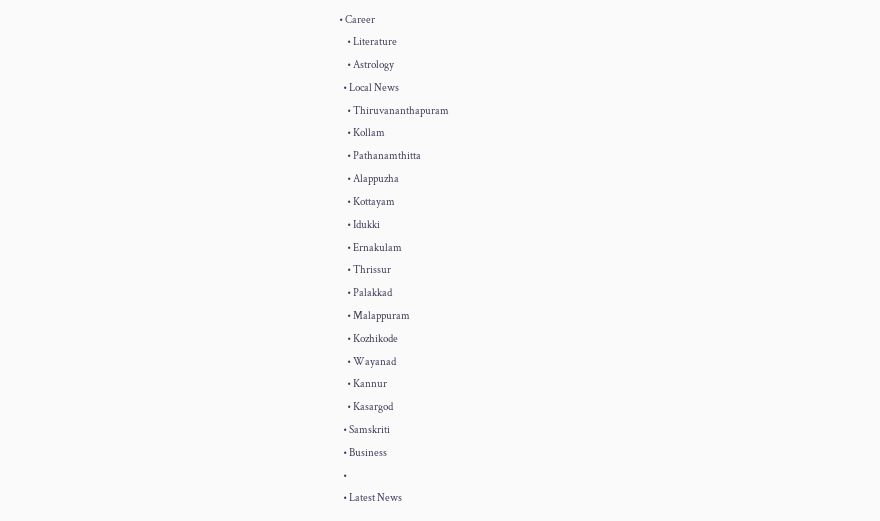• Career
    • Literature
    • Astrology
  • Local News
    • Thiruvananthapuram
    • Kollam
    • Pathanamthitta
    • Alappuzha
    • Kottayam
    • Idukki
    • Ernakulam
    • Thrissur
    • Palakkad
    • Malappuram
    • Kozhikode
    • Wayanad
    • Kannur
    • Kasargod
  • Samskriti
  • Business
  •
  • Latest News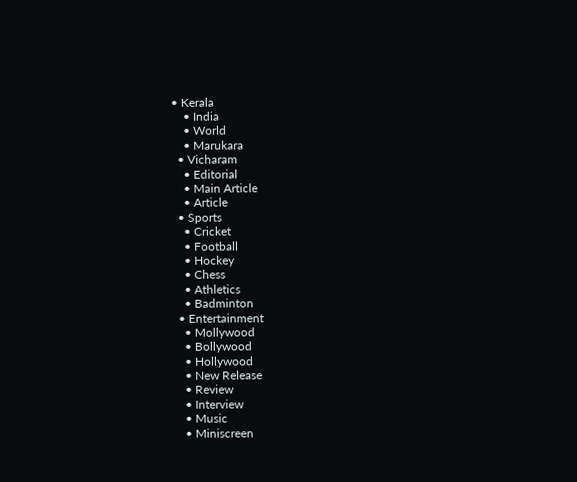• Kerala
    • India
    • World
    • Marukara
  • Vicharam
    • Editorial
    • Main Article
    • Article
  • Sports
    • Cricket
    • Football
    • Hockey
    • Chess
    • Athletics
    • Badminton
  • Entertainment
    • Mollywood
    • Bollywood
    • Hollywood
    • New Release
    • Review
    • Interview
    • Music
    • Miniscreen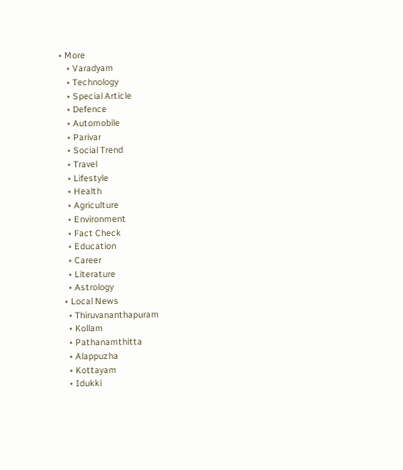• More
    • Varadyam
    • Technology
    • Special Article
    • Defence
    • Automobile
    • Parivar
    • Social Trend
    • Travel
    • Lifestyle
    • Health
    • Agriculture
    • Environment
    • Fact Check
    • Education
    • Career
    • Literature
    • Astrology
  • Local News
    • Thiruvananthapuram
    • Kollam
    • Pathanamthitta
    • Alappuzha
    • Kottayam
    • Idukki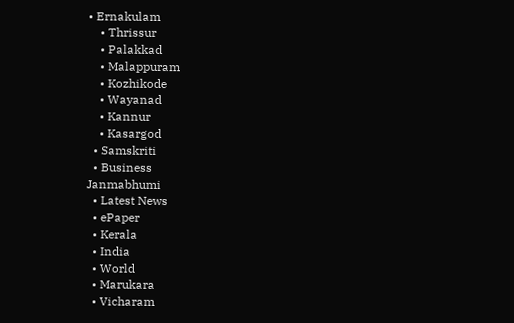• Ernakulam
    • Thrissur
    • Palakkad
    • Malappuram
    • Kozhikode
    • Wayanad
    • Kannur
    • Kasargod
  • Samskriti
  • Business
Janmabhumi
  • Latest News
  • ePaper
  • Kerala
  • India
  • World
  • Marukara
  • Vicharam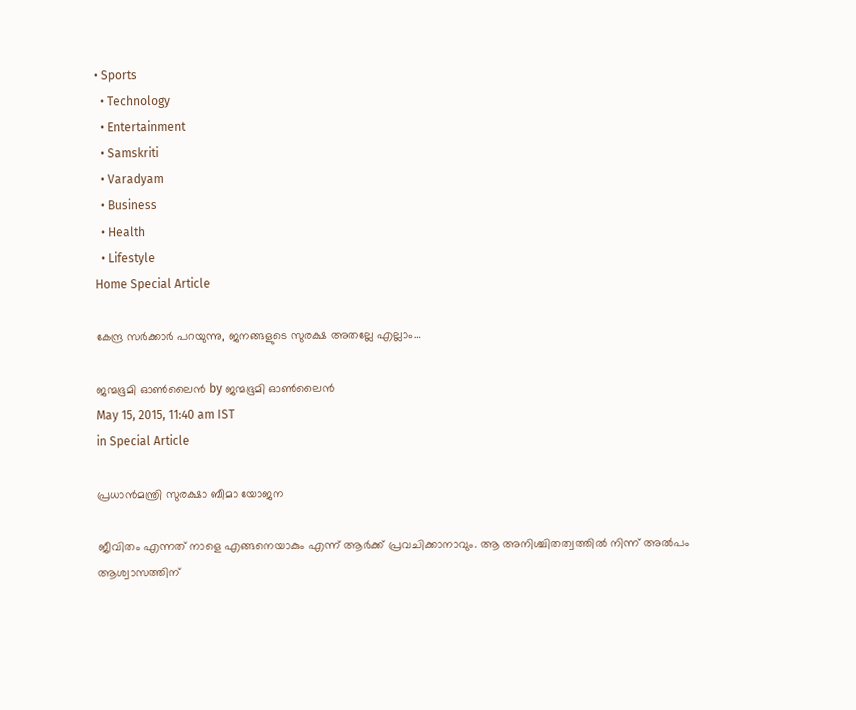• Sports
  • Technology
  • Entertainment
  • Samskriti
  • Varadyam
  • Business
  • Health
  • Lifestyle
Home Special Article

കേന്ദ്ര സര്‍ക്കാര്‍ പറയുന്നു, ജനങ്ങളുടെ സുരക്ഷ അതല്ലേ എല്ലാം…

ജന്മഭൂമി ഓണ്‍ലൈന്‍ by ജന്മഭൂമി ഓണ്‍ലൈന്‍
May 15, 2015, 11:40 am IST
in Special Article

പ്രധാന്‍മന്ത്രി സുരക്ഷാ ബീമാ യോജന

ജീവിതം എന്നത് നാളെ എങ്ങനെയാകും എന്ന് ആര്‍ക്ക് പ്രവചിക്കാനാവും. ആ അനിശ്ചിതത്വത്തില്‍ നിന്ന് അല്‍പം ആശ്വാസത്തിന്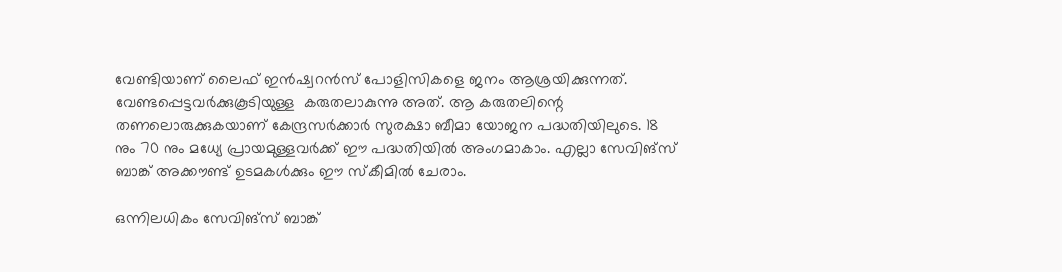വേണ്ടിയാണ് ലൈഫ് ഇന്‍ഷ്വറന്‍സ് പോളിസികളെ ജനം ആശ്രയിക്കുന്നത്. വേണ്ടപ്പെട്ടവര്‍ക്കുകൂടിയുള്ള  കരുതലാകുന്നു അത്. ആ കരുതലിന്റെ തണലൊരുക്കുകയാണ് കേന്ദ്രസര്‍ക്കാര്‍ സുരക്ഷാ ബീമാ യോജന പദ്ധതിയിലുടെ. 18 നും 70 നും മധ്യേ പ്രായമുള്ളവര്‍ക്ക് ഈ പദ്ധതിയില്‍ അംഗമാകാം. എല്ലാ സേവിങ്‌സ് ബാങ്ക് അക്കൗണ്ട് ഉടമകള്‍ക്കും ഈ സ്‌കീമില്‍ ചേരാം.

ഒന്നിലധികം സേവിങ്‌സ് ബാങ്ക്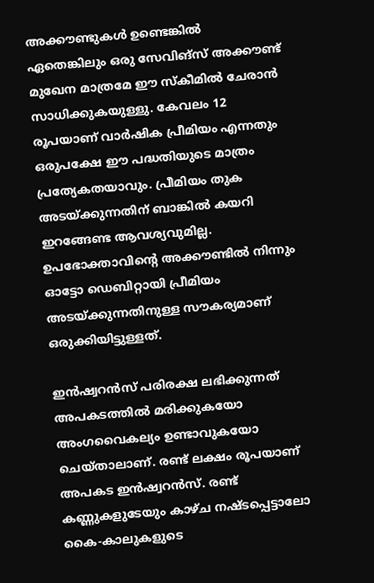അക്കൗണ്ടുകള്‍ ഉണ്ടെങ്കില്‍ ഏതെങ്കിലും ഒരു സേവിങ്‌സ് അക്കൗണ്ട് മുഖേന മാത്രമേ ഈ സ്‌കീമില്‍ ചേരാന്‍ സാധിക്കുകയുള്ളു. കേവലം 12 രൂപയാണ് വാര്‍ഷിക പ്രീമിയം എന്നതും ഒരുപക്ഷേ ഈ പദ്ധതിയുടെ മാത്രം പ്രത്യേകതയാവും. പ്രീമിയം തുക അടയ്‌ക്കുന്നതിന് ബാങ്കില്‍ കയറി ഇറങ്ങേണ്ട ആവശ്യവുമില്ല. ഉപഭോക്താവിന്റെ അക്കൗണ്ടില്‍ നിന്നും ഓട്ടോ ഡെബിറ്റായി പ്രീമിയം അടയ്‌ക്കുന്നതിനുള്ള സൗകര്യമാണ് ഒരുക്കിയിട്ടുള്ളത്.

ഇന്‍ഷ്വറന്‍സ് പരിരക്ഷ ലഭിക്കുന്നത് അപകടത്തില്‍ മരിക്കുകയോ അംഗവൈകല്യം ഉണ്ടാവുകയോ ചെയ്താലാണ്. രണ്ട് ലക്ഷം രൂപയാണ് അപകട ഇന്‍ഷ്വറന്‍സ്. രണ്ട് കണ്ണുകളുടേയും കാഴ്ച നഷ്ടപ്പെട്ടാലോ കൈ-കാലുകളുടെ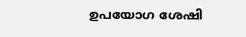ഉപയോഗ ശേഷി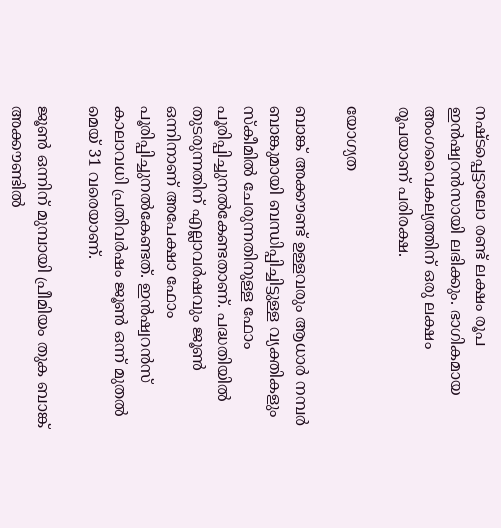നഷ്ടപ്പെട്ടാലോ രണ്ട് ലക്ഷം രൂപ ഇന്‍ഷ്വറന്‍സായി ലഭിക്കും. ഭാഗികമായ അംഗവൈകല്യത്തിന് ഒരു ലക്ഷം രൂപയാണ് പരിരക്ഷ.

യോഗ്യത

ബാങ്ക് അക്കൗണ്ട് ഉള്ളവരും ആധാര്‍ നമ്പര്‍ ബാങ്കുമായി ബന്ധിപ്പിച്ചിട്ടുള്ള വ്യക്തികളും സ്‌കീമില്‍ ചേരുന്നതിനുള്ള ഫോം പൂരിപ്പിച്ചുനല്‍കേണ്ടതാണ്. പദ്ധതിയില്‍ തുടരുന്നതിന് എല്ലാവര്‍ഷവും ജൂണ്‍ ഒന്നിനാണ് അപേക്ഷാ ഫോം പൂരിപ്പിച്ചുനല്‍കേണ്ടത്. ഇന്‍ഷ്വറന്‍സ് കാലാവധി പ്രതിവര്‍ഷം ജൂണ്‍ ഒന്ന് മുതല്‍ മെയ് 31 വരെയാണ്.

ജൂണ്‍ ഒന്നിന് മുമ്പായി പ്രീമിയം തുക ബാങ്ക് അക്കൗണ്ടില്‍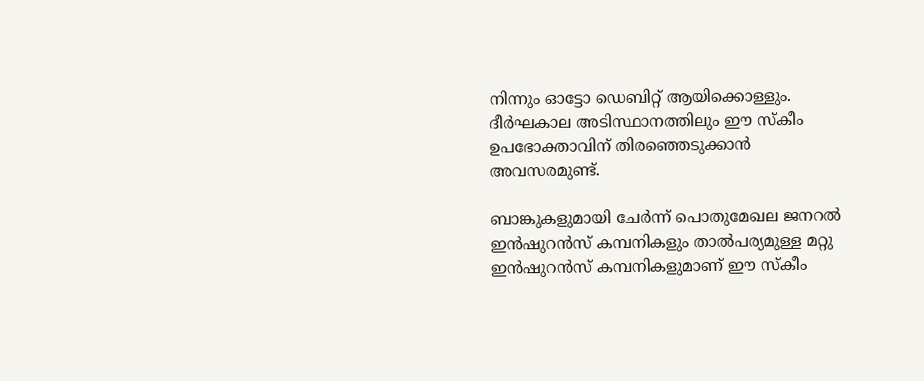നിന്നും ഓട്ടോ ഡെബിറ്റ് ആയിക്കൊള്ളും. ദീര്‍ഘകാല അടിസ്ഥാനത്തിലും ഈ സ്‌കീം ഉപഭോക്താവിന് തിരഞ്ഞെടുക്കാന്‍ അവസരമുണ്ട്.

ബാങ്കുകളുമായി ചേര്‍ന്ന് പൊതുമേഖല ജനറല്‍ ഇന്‍ഷുറന്‍സ് കമ്പനികളും താല്‍പര്യമുള്ള മറ്റു ഇന്‍ഷുറന്‍സ് കമ്പനികളുമാണ് ഈ സ്‌കീം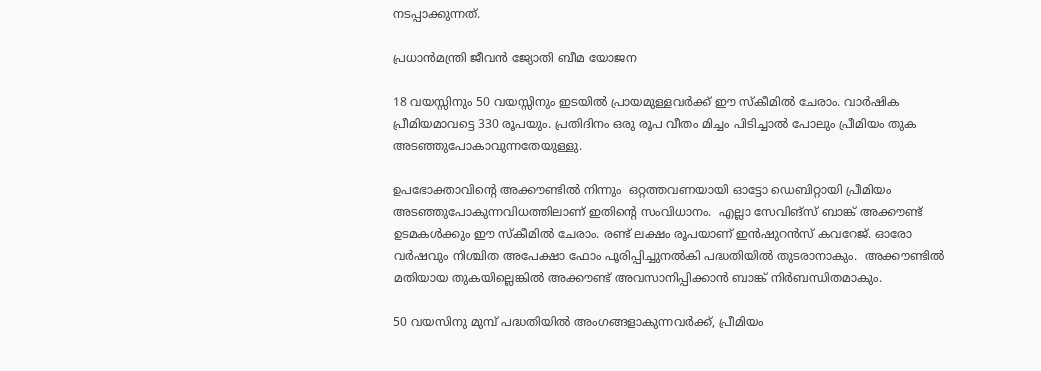നടപ്പാക്കുന്നത്.

പ്രധാന്‍മന്ത്രി ജീവന്‍ ജ്യോതി ബീമ യോജന

18 വയസ്സിനും 50 വയസ്സിനും ഇടയില്‍ പ്രായമുള്ളവര്‍ക്ക് ഈ സ്‌കീമില്‍ ചേരാം. വാര്‍ഷിക പ്രീമിയമാവട്ടെ 330 രൂപയും. പ്രതിദിനം ഒരു രൂപ വീതം മിച്ചം പിടിച്ചാല്‍ പോലും പ്രീമിയം തുക അടഞ്ഞുപോകാവുന്നതേയുള്ളു.

ഉപഭോക്താവിന്റെ അക്കൗണ്ടില്‍ നിന്നും  ഒറ്റത്തവണയായി ഓട്ടോ ഡെബിറ്റായി പ്രീമിയം അടഞ്ഞുപോകുന്നവിധത്തിലാണ് ഇതിന്റെ സംവിധാനം.  എല്ലാ സേവിങ്‌സ് ബാങ്ക് അക്കൗണ്ട് ഉടമകള്‍ക്കും ഈ സ്‌കീമില്‍ ചേരാം. രണ്ട് ലക്ഷം രൂപയാണ് ഇന്‍ഷുറന്‍സ് കവറേജ്. ഓരോ വര്‍ഷവും നിശ്ചിത അപേക്ഷാ ഫോം പൂരിപ്പിച്ചുനല്‍കി പദ്ധതിയില്‍ തുടരാനാകും.  അക്കൗണ്ടില്‍ മതിയായ തുകയില്ലെങ്കില്‍ അക്കൗണ്ട് അവസാനിപ്പിക്കാന്‍ ബാങ്ക് നിര്‍ബന്ധിതമാകും.

50 വയസിനു മുമ്പ് പദ്ധതിയില്‍ അംഗങ്ങളാകുന്നവര്‍ക്ക്, പ്രീമിയം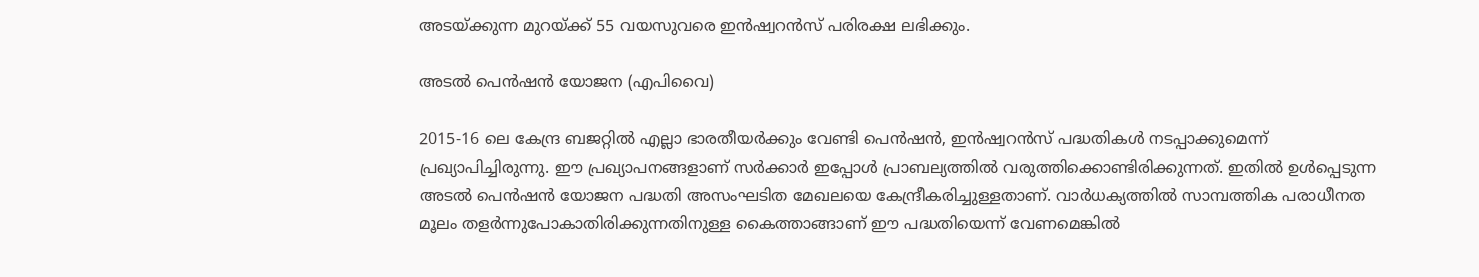അടയ്‌ക്കുന്ന മുറയ്‌ക്ക് 55 വയസുവരെ ഇന്‍ഷ്വറന്‍സ് പരിരക്ഷ ലഭിക്കും.

അടല്‍ പെന്‍ഷന്‍ യോജന (എപിവൈ)

2015-16 ലെ കേന്ദ്ര ബജറ്റില്‍ എല്ലാ ഭാരതീയര്‍ക്കും വേണ്ടി പെന്‍ഷന്‍, ഇന്‍ഷ്വറന്‍സ് പദ്ധതികള്‍ നടപ്പാക്കുമെന്ന് പ്രഖ്യാപിച്ചിരുന്നു. ഈ പ്രഖ്യാപനങ്ങളാണ് സര്‍ക്കാര്‍ ഇപ്പോള്‍ പ്രാബല്യത്തില്‍ വരുത്തിക്കൊണ്ടിരിക്കുന്നത്. ഇതില്‍ ഉള്‍പ്പെടുന്ന അടല്‍ പെന്‍ഷന്‍ യോജന പദ്ധതി അസംഘടിത മേഖലയെ കേന്ദ്രീകരിച്ചുള്ളതാണ്. വാര്‍ധക്യത്തില്‍ സാമ്പത്തിക പരാധീനത മൂലം തളര്‍ന്നുപോകാതിരിക്കുന്നതിനുള്ള കൈത്താങ്ങാണ് ഈ പദ്ധതിയെന്ന് വേണമെങ്കില്‍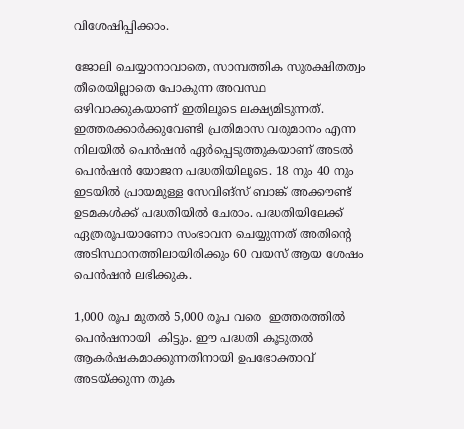വിശേഷിപ്പിക്കാം.

ജോലി ചെയ്യാനാവാതെ, സാമ്പത്തിക സുരക്ഷിതത്വം തീരെയില്ലാതെ പോകുന്ന അവസ്ഥ ഒഴിവാക്കുകയാണ് ഇതിലൂടെ ലക്ഷ്യമിടുന്നത്. ഇത്തരക്കാര്‍ക്കുവേണ്ടി പ്രതിമാസ വരുമാനം എന്ന നിലയില്‍ പെന്‍ഷന്‍ ഏര്‍പ്പെടുത്തുകയാണ് അടല്‍ പെന്‍ഷന്‍ യോജന പദ്ധതിയിലൂടെ. 18 നും 40 നും ഇടയില്‍ പ്രായമുള്ള സേവിങ്‌സ് ബാങ്ക് അക്കൗണ്ട് ഉടമകള്‍ക്ക് പദ്ധതിയില്‍ ചേരാം. പദ്ധതിയിലേക്ക് ഏത്രരൂപയാണോ സംഭാവന ചെയ്യുന്നത് അതിന്റെ അടിസ്ഥാനത്തിലായിരിക്കും 60 വയസ് ആയ ശേഷം പെന്‍ഷന്‍ ലഭിക്കുക.

1,000 രൂപ മുതല്‍ 5,000 രൂപ വരെ  ഇത്തരത്തില്‍ പെന്‍ഷനായി  കിട്ടും. ഈ പദ്ധതി കൂടുതല്‍ ആകര്‍ഷകമാക്കുന്നതിനായി ഉപഭോക്താവ് അടയ്‌ക്കുന്ന തുക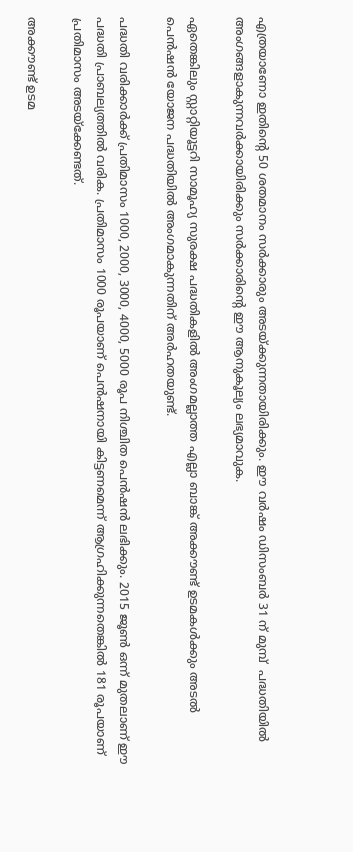എത്രയാണോ ഇതിന്റെ 50 ശതമാനം സര്‍ക്കാരും അടയ്‌ക്കുന്നതായിരിക്കും. ഈ വര്‍ഷം ഡിസംബര്‍ 31 ന് മുമ്പ്  പദ്ധതിയില്‍ അംഗങ്ങളാകുന്നവര്‍ക്കായിരിക്കും സര്‍ക്കാരിന്റെ ഈ ആനുകൂല്യം ലഭ്യമാവുക.

ഏതെങ്കിലും സ്റ്റാറ്റിയൂട്ടറി സാമൂഹ്യ സുരക്ഷ പദ്ധതികളില്‍ അംഗമല്ലാത്ത എല്ലാ ബാങ്ക് അക്കൗണ്ട് ഉടമകള്‍ക്കും അടല്‍ പെന്‍ഷന്‍ യോജന പദ്ധതിയില്‍ അംഗമാകുന്നതിന് അര്‍ഹതയുണ്ട്.

പദ്ധതി വരിക്കാര്‍ക്ക് പ്രതിമാസം 1000, 2000, 3000, 4000, 5000 രൂപ നിശ്ചിത പെന്‍ഷന്‍ ലഭിക്കും. 2015 ജൂണ്‍ ഒന്ന് മുതലാണ് ഈ പദ്ധതി പ്രാബല്യത്തില്‍ വരിക. പ്രതിമാസം 1000 രൂപയാണ് പെന്‍ഷനായി കിട്ടണമെന്ന് ആഗ്രഹിക്കുന്നതെങ്കില്‍ 181 രൂപയാണ് പ്രതിമാസം അടയ്‌ക്കേണ്ടത്.

അക്കൗണ്ട് ഉടമ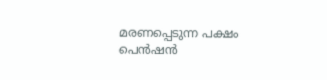മരണപ്പെടുന്ന പക്ഷം പെന്‍ഷന്‍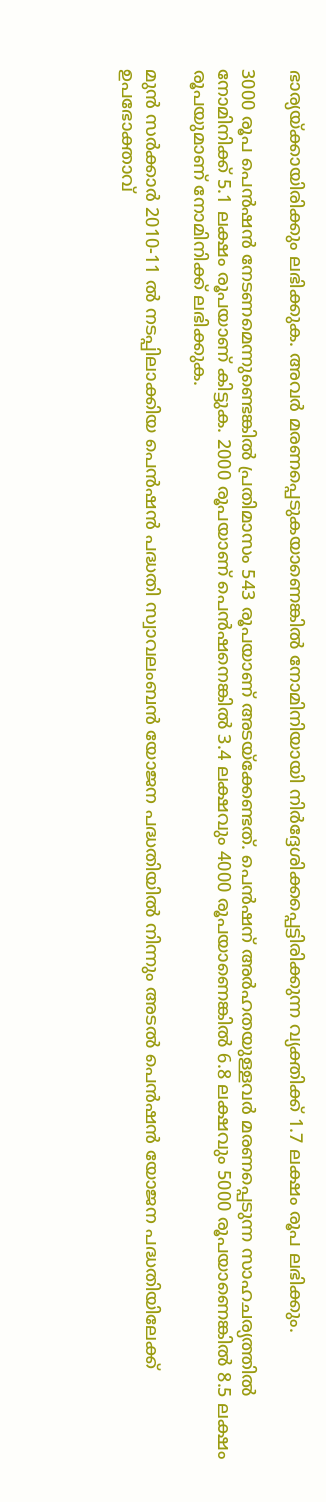ഭാര്യയ്‌ക്കായിരിക്കും ലഭിക്കുക. അവര്‍ മരണപ്പെടുകയാണെങ്കില്‍ നോമിനിയായി നിര്‍ദ്ദേശിക്കപ്പെട്ടിരിക്കുന്ന വ്യക്തിക്ക് 1.7 ലക്ഷം രൂപ ലഭിക്കും.

3000 രൂപ പെന്‍ഷന്‍ നേടണമെന്നുണ്ടെങ്കില്‍ പ്രതിമാസം 543 രൂപയാണ് അടയ്‌ക്കേണ്ടത്. പെന്‍ഷന് അര്‍ഹതയുള്ളവര്‍ മരണപ്പെടുന്ന സാഹചര്യത്തില്‍ നോമിനിക്ക് 5.1 ലക്ഷം രൂപയാണ് കിട്ടുക. 2000 രൂപയാണ് പെന്‍ഷനെങ്കില്‍ 3.4 ലക്ഷവും 4000 രൂപയാണെങ്കില്‍ 6.8 ലക്ഷവും 5000 രൂപയാണെങ്കില്‍ 8.5 ലക്ഷം രൂപയുമാണ് നോമിനിക്ക് ലഭിക്കുക.

മുന്‍ സര്‍ക്കാര്‍ 2010-11 ല്‍ നടപ്പിലാക്കിയ പെന്‍ഷന്‍ പദ്ധതി സ്വാവലംബന്‍ യോജന പദ്ധതിയില്‍ നിന്നും അടല്‍ പെന്‍ഷന്‍ യോജന പദ്ധതിയിലേക്ക് ഉപഭോക്താവ്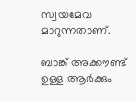സ്വയമേവ മാറുന്നതാണ്.

ബാങ്ക് അക്കൗണ്ട് ഉള്ള ആര്‍ക്കും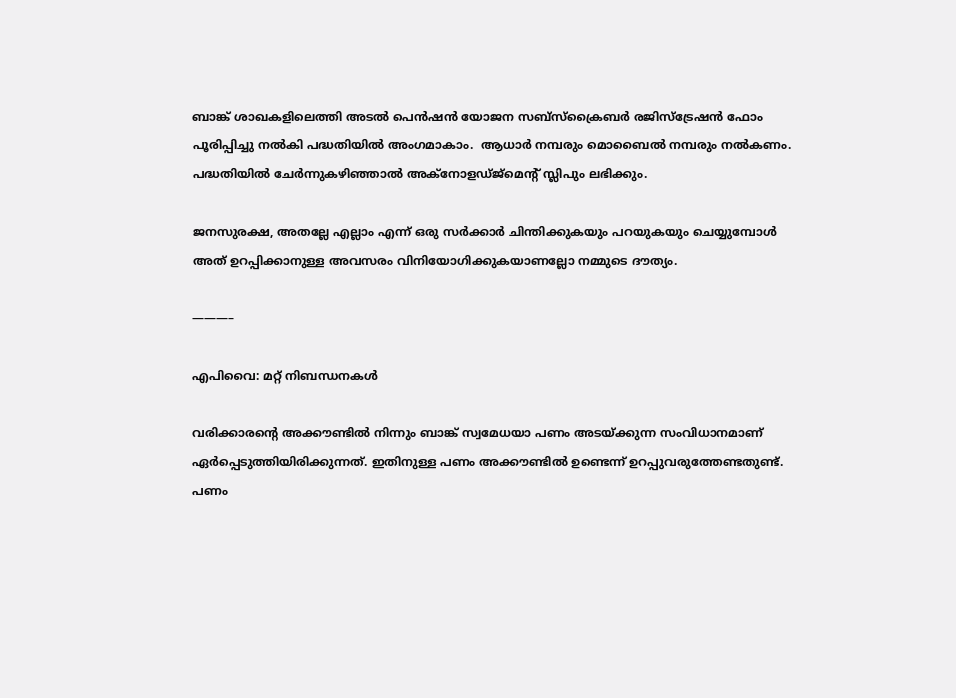ബാങ്ക് ശാഖകളിലെത്തി അടല്‍ പെന്‍ഷന്‍ യോജന സബ്‌സ്‌ക്രൈബര്‍ രജിസ്‌ട്രേഷന്‍ ഫോം പൂരിപ്പിച്ചു നല്‍കി പദ്ധതിയില്‍ അംഗമാകാം.  ആധാര്‍ നമ്പരും മൊബൈല്‍ നമ്പരും നല്‍കണം. പദ്ധതിയില്‍ ചേര്‍ന്നുകഴിഞ്ഞാല്‍ അക്‌നോളഡ്ജ്‌മെന്റ് സ്ലിപും ലഭിക്കും.

ജനസുരക്ഷ, അതല്ലേ എല്ലാം എന്ന് ഒരു സര്‍ക്കാര്‍ ചിന്തിക്കുകയും പറയുകയും ചെയ്യുമ്പോള്‍ അത് ഉറപ്പിക്കാനുള്ള അവസരം വിനിയോഗിക്കുകയാണല്ലോ നമ്മുടെ ദൗത്യം.

———–

എപിവൈ: മറ്റ് നിബന്ധനകള്‍

വരിക്കാരന്റെ അക്കൗണ്ടില്‍ നിന്നും ബാങ്ക് സ്വമേധയാ പണം അടയ്‌ക്കുന്ന സംവിധാനമാണ് ഏര്‍പ്പെടുത്തിയിരിക്കുന്നത്. ഇതിനുള്ള പണം അക്കൗണ്ടില്‍ ഉണ്ടെന്ന് ഉറപ്പുവരുത്തേണ്ടതുണ്ട്. പണം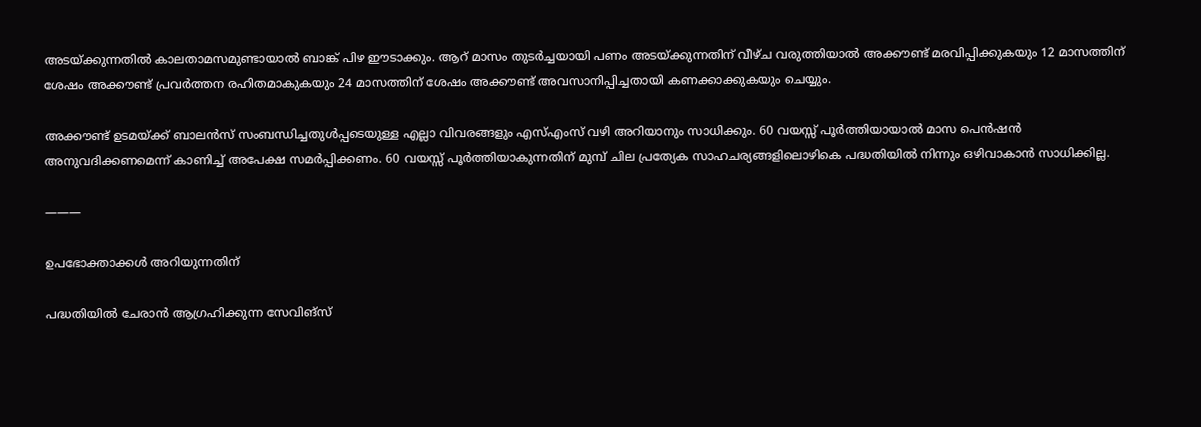അടയ്‌ക്കുന്നതില്‍ കാലതാമസമുണ്ടായാല്‍ ബാങ്ക് പിഴ ഈടാക്കും. ആറ് മാസം തുടര്‍ച്ചയായി പണം അടയ്‌ക്കുന്നതിന് വീഴ്ച വരുത്തിയാല്‍ അക്കൗണ്ട് മരവിപ്പിക്കുകയും 12 മാസത്തിന് ശേഷം അക്കൗണ്ട് പ്രവര്‍ത്തന രഹിതമാകുകയും 24 മാസത്തിന് ശേഷം അക്കൗണ്ട് അവസാനിപ്പിച്ചതായി കണക്കാക്കുകയും ചെയ്യും.

അക്കൗണ്ട് ഉടമയ്‌ക്ക് ബാലന്‍സ് സംബന്ധിച്ചതുള്‍പ്പടെയുള്ള എല്ലാ വിവരങ്ങളും എസ്എംസ് വഴി അറിയാനും സാധിക്കും. 60 വയസ്സ് പൂര്‍ത്തിയായാല്‍ മാസ പെന്‍ഷന്‍ അനുവദിക്കണമെന്ന് കാണിച്ച് അപേക്ഷ സമര്‍പ്പിക്കണം. 60 വയസ്സ് പൂര്‍ത്തിയാകുന്നതിന് മുമ്പ് ചില പ്രത്യേക സാഹചര്യങ്ങളിലൊഴികെ പദ്ധതിയില്‍ നിന്നും ഒഴിവാകാന്‍ സാധിക്കില്ല.

———

ഉപഭോക്താക്കള്‍ അറിയുന്നതിന്

പദ്ധതിയില്‍ ചേരാന്‍ ആഗ്രഹിക്കുന്ന സേവിങ്‌സ്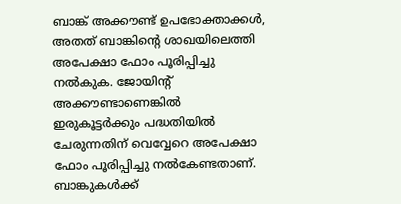ബാങ്ക് അക്കൗണ്ട് ഉപഭോക്താക്കള്‍, അതത് ബാങ്കിന്റെ ശാഖയിലെത്തി അപേക്ഷാ ഫോം പൂരിപ്പിച്ചു നല്‍കുക. ജോയിന്റ് അക്കൗണ്ടാണെങ്കില്‍ ഇരുകൂട്ടര്‍ക്കും പദ്ധതിയില്‍ ചേരുന്നതിന് വെവ്വേറെ അപേക്ഷാ ഫോം പൂരിപ്പിച്ചു നല്‍കേണ്ടതാണ്. ബാങ്കുകള്‍ക്ക്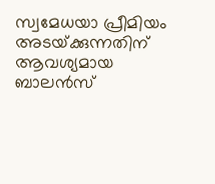സ്വമേധയാ പ്രീമിയം അടയ്‌ക്കുന്നതിന് ആവശ്യമായ ബാലന്‍സ്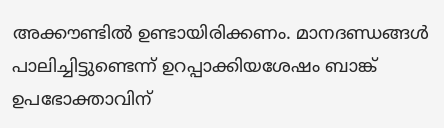അക്കൗണ്ടില്‍ ഉണ്ടായിരിക്കണം. മാനദണ്ഡങ്ങള്‍ പാലിച്ചിട്ടുണ്ടെന്ന് ഉറപ്പാക്കിയശേഷം ബാങ്ക് ഉപഭോക്താവിന്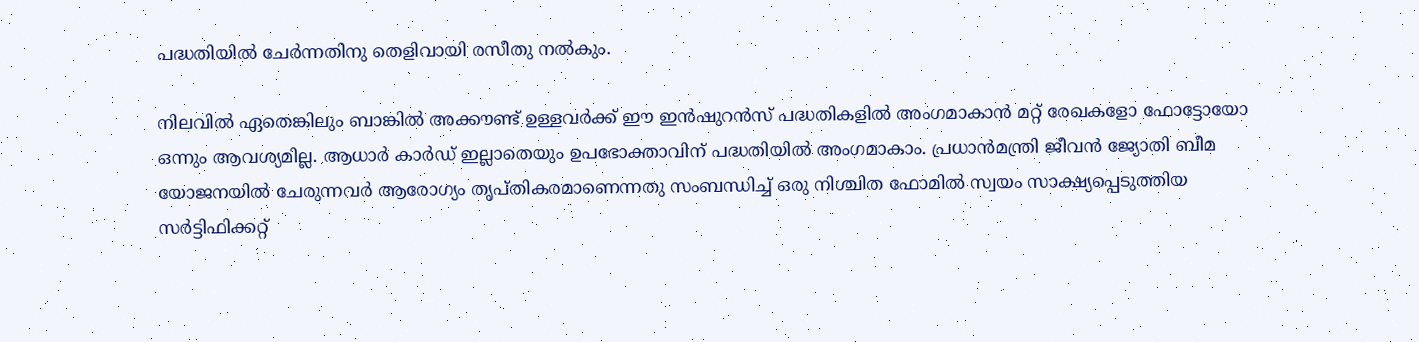പദ്ധതിയില്‍ ചേര്‍ന്നതിനു തെളിവായി രസീതു നല്‍കും.

നിലവില്‍ ഏതെങ്കിലും ബാങ്കില്‍ അക്കൗണ്ട് ഉള്ളവര്‍ക്ക് ഈ ഇന്‍ഷുറന്‍സ് പദ്ധതികളില്‍ അംഗമാകാന്‍ മറ്റ് രേഖകളോ ഫോട്ടോയോ ഒന്നും ആവശ്യമില്ല. ആധാര്‍ കാര്‍ഡ് ഇല്ലാതെയും ഉപഭോക്താവിന് പദ്ധതിയില്‍ അംഗമാകാം. പ്രധാന്‍മന്ത്രി ജീവന്‍ ജ്യോതി ബീമ യോജനയില്‍ ചേരുന്നവര്‍ ആരോഗ്യം തൃപ്തികരമാണെന്നതു സംബന്ധിച്ച് ഒരു നിശ്ചിത ഫോമില്‍ സ്വയം സാക്ഷ്യപ്പെടുത്തിയ സര്‍ട്ടിഫിക്കറ്റ്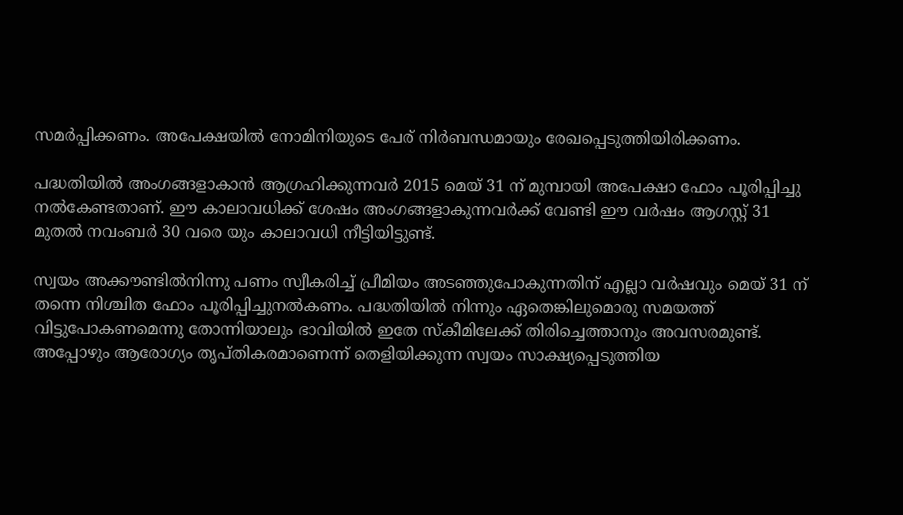സമര്‍പ്പിക്കണം. അപേക്ഷയില്‍ നോമിനിയുടെ പേര് നിര്‍ബന്ധമായും രേഖപ്പെടുത്തിയിരിക്കണം.

പദ്ധതിയില്‍ അംഗങ്ങളാകാന്‍ ആഗ്രഹിക്കുന്നവര്‍ 2015 മെയ് 31 ന് മുമ്പായി അപേക്ഷാ ഫോം പൂരിപ്പിച്ചു നല്‍കേണ്ടതാണ്. ഈ കാലാവധിക്ക് ശേഷം അംഗങ്ങളാകുന്നവര്‍ക്ക് വേണ്ടി ഈ വര്‍ഷം ആഗസ്റ്റ് 31 മുതല്‍ നവംബര്‍ 30 വരെ യും കാലാവധി നീട്ടിയിട്ടുണ്ട്.

സ്വയം അക്കൗണ്ടില്‍നിന്നു പണം സ്വീകരിച്ച് പ്രീമിയം അടഞ്ഞുപോകുന്നതിന് എല്ലാ വര്‍ഷവും മെയ് 31 ന് തന്നെ നിശ്ചിത ഫോം പൂരിപ്പിച്ചുനല്‍കണം. പദ്ധതിയില്‍ നിന്നും ഏതെങ്കിലുമൊരു സമയത്ത് വിട്ടുപോകണമെന്നു തോന്നിയാലും ഭാവിയില്‍ ഇതേ സ്‌കീമിലേക്ക് തിരിച്ചെത്താനും അവസരമുണ്ട്. അപ്പോഴും ആരോഗ്യം തൃപ്തികരമാണെന്ന് തെളിയിക്കുന്ന സ്വയം സാക്ഷ്യപ്പെടുത്തിയ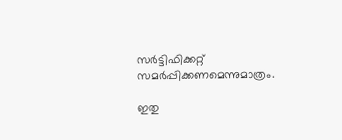സര്‍ട്ടിഫിക്കറ്റ് സമര്‍പ്പിക്കണമെന്നുമാത്രം.

ഇതു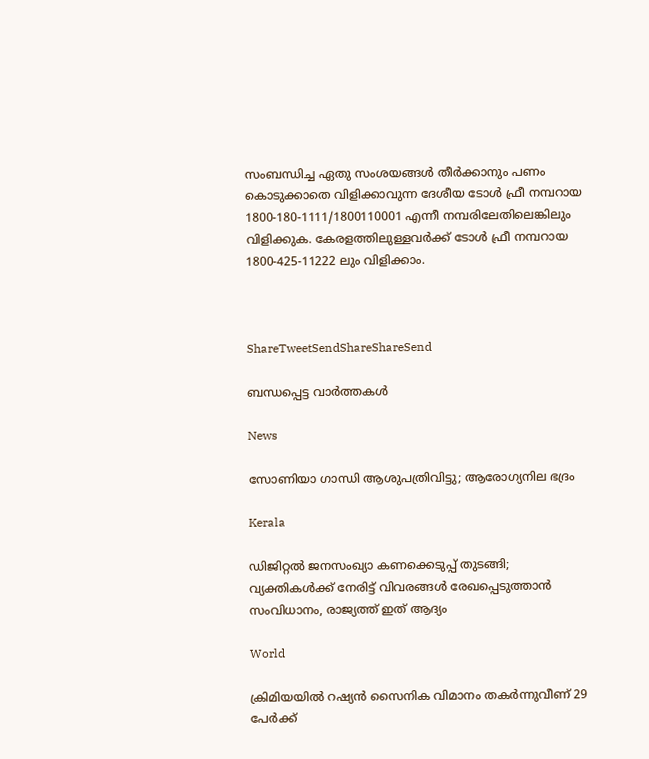സംബന്ധിച്ച ഏതു സംശയങ്ങള്‍ തീര്‍ക്കാനും പണം കൊടുക്കാതെ വിളിക്കാവുന്ന ദേശീയ ടോള്‍ ഫ്രീ നമ്പറായ 1800-180-1111/1800110001 എന്നീ നമ്പരിലേതിലെങ്കിലും വിളിക്കുക. കേരളത്തിലുള്ളവര്‍ക്ക് ടോള്‍ ഫ്രീ നമ്പറായ 1800-425-11222 ലും വിളിക്കാം.



ShareTweetSendShareShareSend

ബന്ധപ്പെട്ട വാര്‍ത്തകള്‍

News

സോണിയാ ഗാന്ധി ആശുപത്രിവിട്ടു; ആരോഗ്യനില ഭദ്രം

Kerala

ഡിജിറ്റൽ ജനസംഖ്യാ കണക്കെടുപ്പ് തുടങ്ങി; വ്യക്തികൾക്ക് നേരിട്ട് വിവരങ്ങൾ രേഖപ്പെടുത്താൻ സംവിധാനം, രാജ്യത്ത് ഇത് ആദ്യം

World

ക്രിമിയയിൽ റഷ്യൻ സൈനിക വിമാനം തകർന്നുവീണ് 29 പേർക്ക്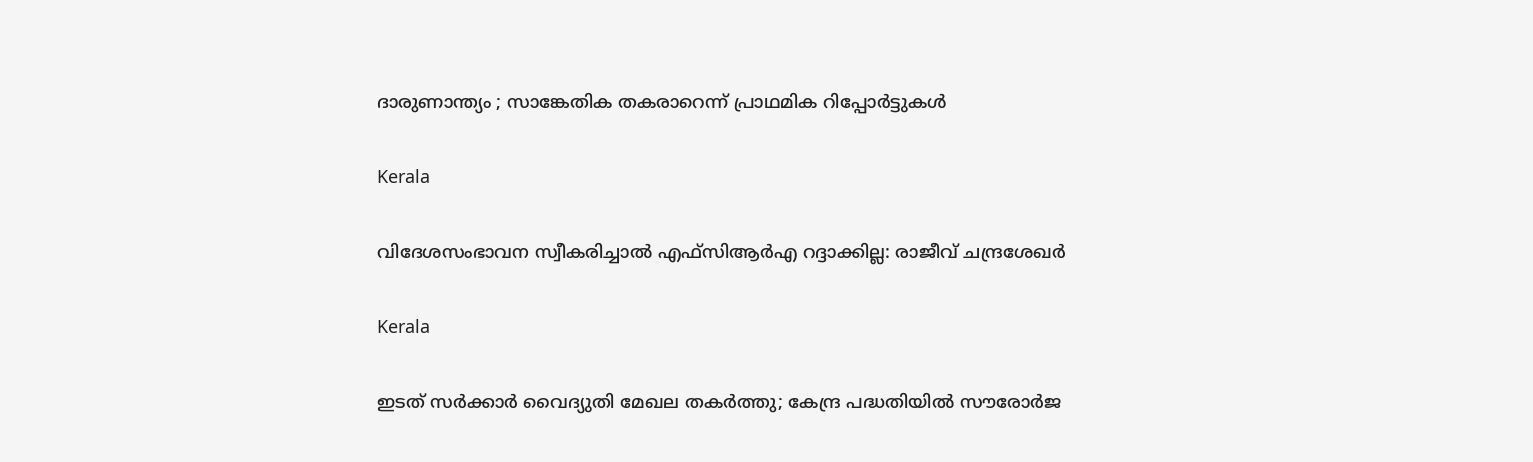ദാരുണാന്ത്യം ; സാങ്കേതിക തകരാറെന്ന് പ്രാഥമിക റിപ്പോർട്ടുകൾ

Kerala

വിദേശസംഭാവന സ്വീകരിച്ചാല്‍ എഫ്‌സിആര്‍എ റദ്ദാക്കില്ല: രാജീവ് ചന്ദ്രശേഖര്‍

Kerala

ഇടത് സര്‍ക്കാര്‍ വൈദ്യുതി മേഖല തകര്‍ത്തു; കേന്ദ്ര പദ്ധതിയില്‍ സൗരോര്‍ജ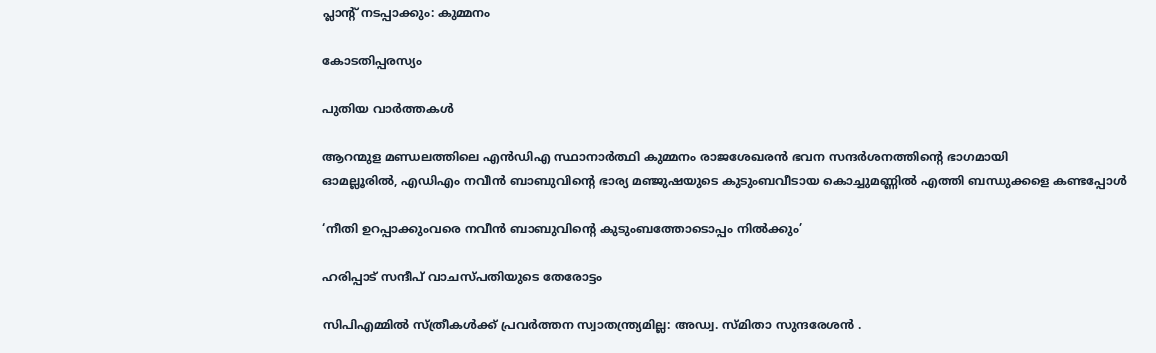പ്ലാന്റ് നടപ്പാക്കും: കുമ്മനം

കോടതിപ്പരസ്യം

പുതിയ വാര്‍ത്തകള്‍

ആറന്മുള മണ്ഡലത്തിലെ എന്‍ഡിഎ സ്ഥാനാര്‍ത്ഥി കുമ്മനം രാജശേഖരന്‍ ഭവന സന്ദര്‍ശനത്തിന്റെ ഭാഗമായി
ഓമല്ലൂരില്‍, എഡിഎം നവീന്‍ ബാബുവിന്റെ ഭാര്യ മഞ്ജുഷയുടെ കുടുംബവീടായ കൊച്ചുമണ്ണില്‍ എത്തി ബന്ധുക്കളെ കണ്ടപ്പോള്‍

‘നീതി ഉറപ്പാക്കുംവരെ നവീന്‍ ബാബുവിന്റെ കുടുംബത്തോടൊപ്പം നില്‍ക്കും’

ഹരിപ്പാട് സന്ദീപ് വാചസ്പതിയുടെ തേരോട്ടം

സിപിഎമ്മില്‍ സ്ത്രീകള്‍ക്ക് പ്രവര്‍ത്തന സ്വാതന്ത്ര്യമില്ല: അഡ്വ. സ്മിതാ സുന്ദരേശന്‍ .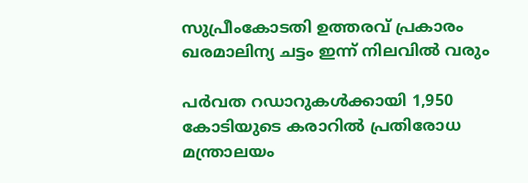സുപ്രീംകോടതി ഉത്തരവ് പ്രകാരം ഖരമാലിന്യ ചട്ടം ഇന്ന് നിലവില്‍ വരും

പര്‍വത റഡാറുകള്‍ക്കായി 1,950 കോടിയുടെ കരാറില്‍ പ്രതിരോധ മന്ത്രാലയം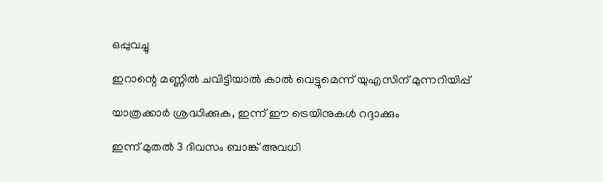ഒപ്പുവച്ചു

ഇറാന്റെ മണ്ണില്‍ ചവിട്ടിയാല്‍ കാല്‍ വെട്ടുമെന്ന് യുഎസിന് മുന്നറിയിപ്പ്

യാത്രക്കാർ ശ്രദ്ധിക്കുക, ഇന്ന് ഈ ട്രെയിനുകൾ റദ്ദാക്കും

ഇന്ന് മുതൽ 3 ദിവസം ബാങ്ക് അവധി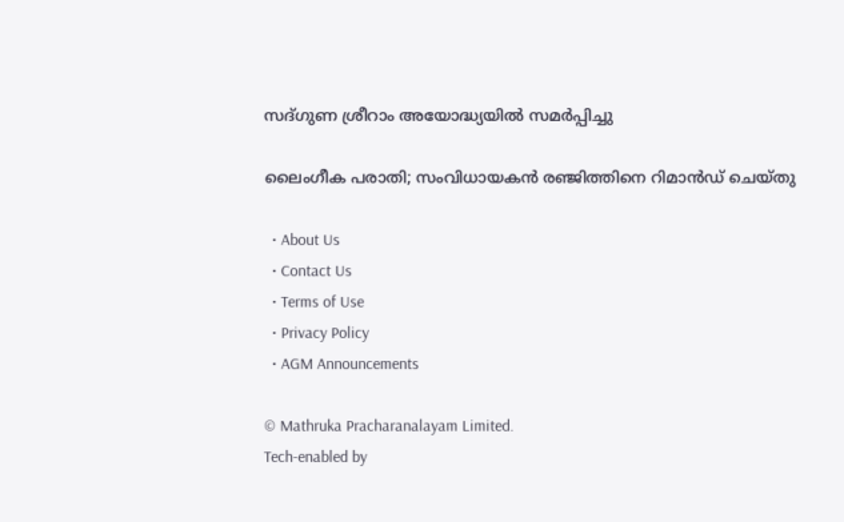സദ്ഗുണ ശ്രീറാം അയോദ്ധ്യയില്‍ സമര്‍പ്പിച്ചു

ലൈംഗീക പരാതി; സംവിധായകൻ രഞ്ജിത്തിനെ റിമാൻഡ് ചെയ്തു

  • About Us
  • Contact Us
  • Terms of Use
  • Privacy Policy
  • AGM Announcements

© Mathruka Pracharanalayam Limited.
Tech-enabled by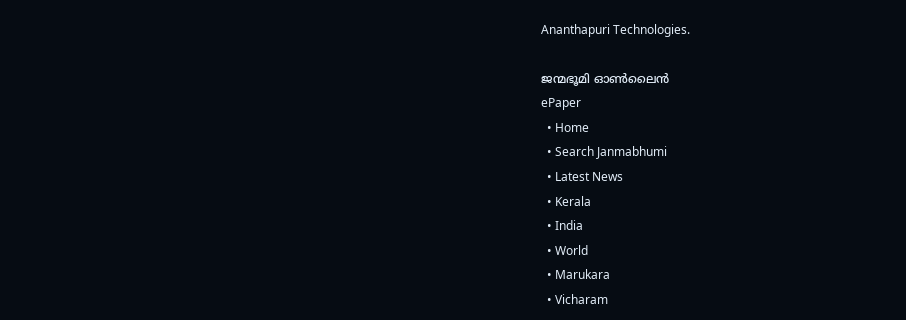Ananthapuri Technologies.

ജന്മഭൂമി ഓണ്‍ലൈന്‍
ePaper
  • Home
  • Search Janmabhumi
  • Latest News
  • Kerala
  • India
  • World
  • Marukara
  • Vicharam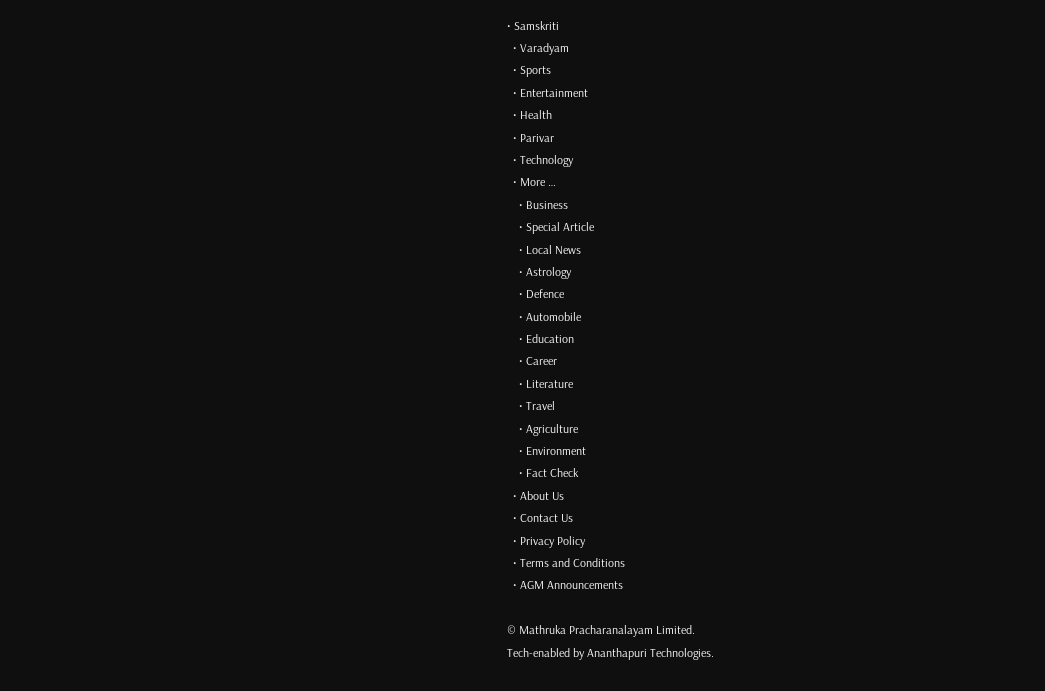• Samskriti
  • Varadyam
  • Sports
  • Entertainment
  • Health
  • Parivar
  • Technology
  • More …
    • Business
    • Special Article
    • Local News
    • Astrology
    • Defence
    • Automobile
    • Education
    • Career
    • Literature
    • Travel
    • Agriculture
    • Environment
    • Fact Check
  • About Us
  • Contact Us
  • Privacy Policy
  • Terms and Conditions
  • AGM Announcements

© Mathruka Pracharanalayam Limited.
Tech-enabled by Ananthapuri Technologies.